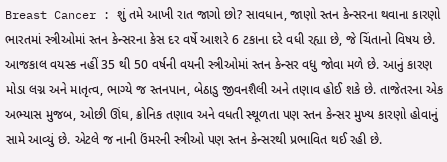Breast Cancer : શું તમે આખી રાત જાગો છો? સાવધાન, જાણો સ્તન કેન્સરના થવાના કારણો
ભારતમાં સ્ત્રીઓમાં સ્તન કેન્સરના કેસ દર વર્ષે આશરે 6 ટકાના દરે વધી રહ્યા છે, જે ચિંતાનો વિષય છે. આજકાલ વયસ્ક નહીં 35 થી 50 વર્ષની વયની સ્ત્રીઓમાં સ્તન કેન્સર વધુ જોવા મળે છે. આનું કારણ મોડા લગ્ન અને માતૃત્વ, ભાગ્યે જ સ્તનપાન, બેઠાડુ જીવનશૈલી અને તણાવ હોઈ શકે છે. તાજેતરના એક અભ્યાસ મુજબ, ઓછી ઊંઘ, ક્રોનિક તણાવ અને વધતી સ્થૂળતા પણ સ્તન કેન્સર મુખ્ય કારણો હોવાનું સામે આવ્યું છે. એટલે જ નાની ઉંમરની સ્ત્રીઓ પણ સ્તન કેન્સરથી પ્રભાવિત થઈ રહી છે.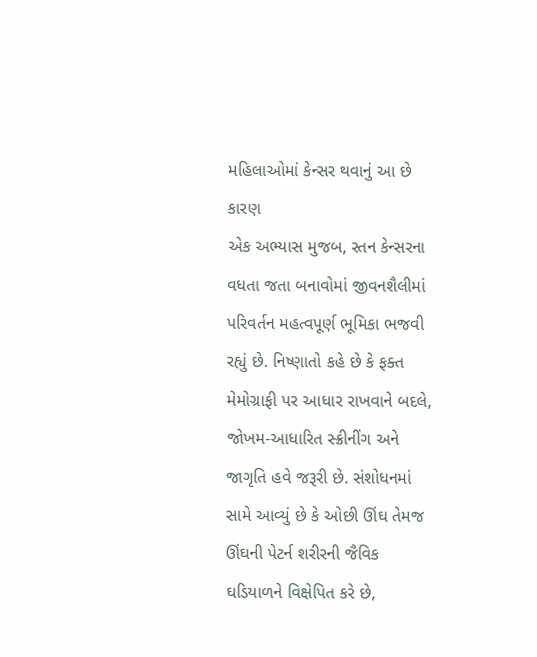મહિલાઓમાં કેન્સર થવાનું આ છે કારણ
એક અભ્યાસ મુજબ, સ્તન કેન્સરના વધતા જતા બનાવોમાં જીવનશૈલીમાં પરિવર્તન મહત્વપૂર્ણ ભૂમિકા ભજવી રહ્યું છે. નિષ્ણાતો કહે છે કે ફક્ત મેમોગ્રાફી પર આધાર રાખવાને બદલે, જોખમ-આધારિત સ્ક્રીનીંગ અને જાગૃતિ હવે જરૂરી છે. સંશોધનમાં સામે આવ્યું છે કે ઓછી ઊંઘ તેમજ ઊંઘની પેટર્ન શરીરની જૈવિક ઘડિયાળને વિક્ષેપિત કરે છે,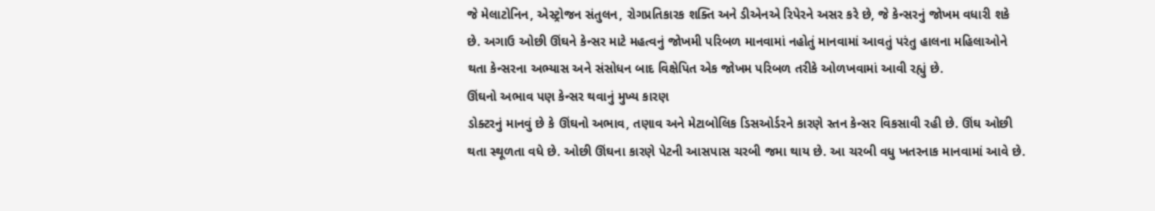જે મેલાટોનિન, એસ્ટ્રોજન સંતુલન, રોગપ્રતિકારક શક્તિ અને ડીએનએ રિપેરને અસર કરે છે, જે કેન્સરનું જોખમ વધારી શકે છે. અગાઉ ઓછી ઊંઘને કેન્સર માટે મહત્વનું જોખમી પરિબળ માનવામાં નહોતું માનવામાં આવતું પરંતુ હાલના મહિલાઓને થતા કેન્સરના અભ્યાસ અને સંસોધન બાદ વિક્ષેપિત એક જોખમ પરિબળ તરીકે ઓળખવામાં આવી રહ્યું છે.
ઊંઘનો અભાવ પણ કેન્સર થવાનું મુખ્ય કારણ
ડોક્ટરનું માનવું છે કે ઊંઘનો અભાવ, તણાવ અને મેટાબોલિક ડિસઓર્ડરને કારણે સ્તન કેન્સર વિકસાવી રહી છે. ઊંઘ ઓછી થતા સ્થૂળતા વધે છે. ઓછી ઊંઘના કારણે પેટની આસપાસ ચરબી જમા થાય છે. આ ચરબી વધુ ખતરનાક માનવામાં આવે છે.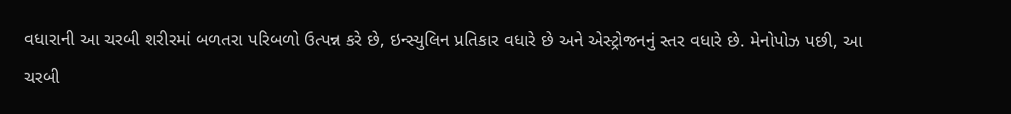વધારાની આ ચરબી શરીરમાં બળતરા પરિબળો ઉત્પન્ન કરે છે, ઇન્સ્યુલિન પ્રતિકાર વધારે છે અને એસ્ટ્રોજનનું સ્તર વધારે છે. મેનોપોઝ પછી, આ ચરબી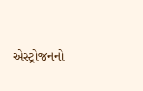એસ્ટ્રોજનનો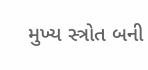મુખ્ય સ્ત્રોત બની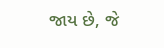જાય છે, જે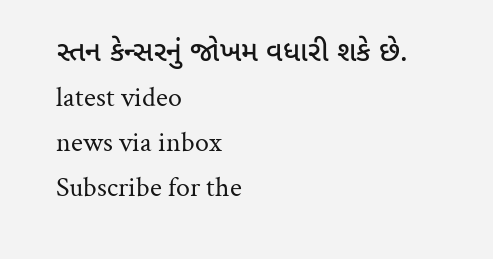સ્તન કેન્સરનું જોખમ વધારી શકે છે.
latest video
news via inbox
Subscribe for the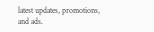latest updates, promotions, and ads.